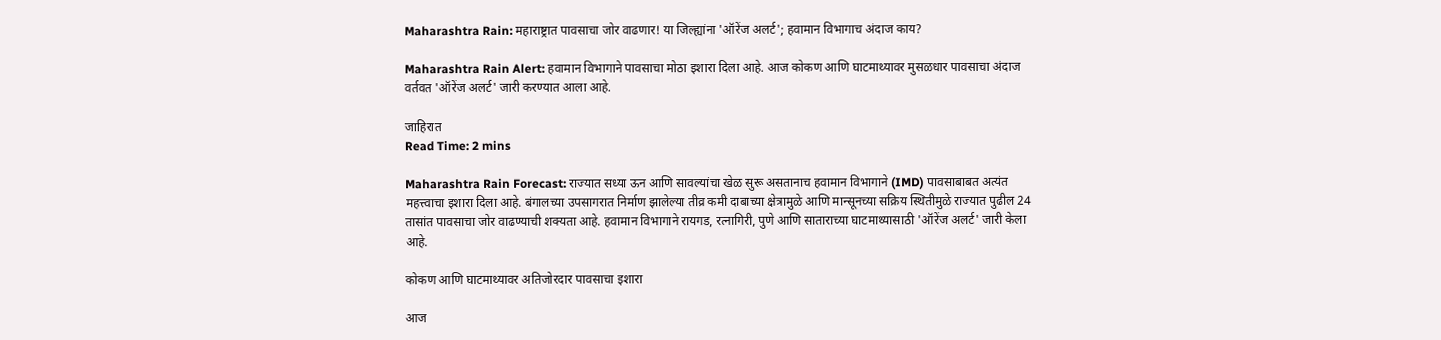Maharashtra Rain: महाराष्ट्रात पावसाचा जोर वाढणार! या जिल्ह्यांना 'ऑरेंज अलर्ट'; हवामान विभागाच अंदाज काय?

Maharashtra Rain Alert: हवामान विभागाने पावसाचा मोठा इशारा दिला आहे. आज कोकण आणि घाटमाथ्यावर मुसळधार पावसाचा अंदाज वर्तवत 'ऑरेंज अलर्ट' जारी करण्यात आला आहे.

जाहिरात
Read Time: 2 mins

Maharashtra Rain Forecast: राज्यात सध्या ऊन आणि सावल्यांचा खेळ सुरू असतानाच हवामान विभागाने (IMD) पावसाबाबत अत्यंत महत्त्वाचा इशारा दिला आहे. बंगालच्या उपसागरात निर्माण झालेल्या तीव्र कमी दाबाच्या क्षेत्रामुळे आणि मान्सूनच्या सक्रिय स्थितीमुळे राज्यात पुढील 24 तासांत पावसाचा जोर वाढण्याची शक्यता आहे. हवामान विभागाने रायगड, रत्नागिरी, पुणे आणि साताराच्या घाटमाथ्यासाठी 'ऑरेंज अलर्ट' जारी केला आहे.

कोकण आणि घाटमाथ्यावर अतिजोरदार पावसाचा इशारा

आज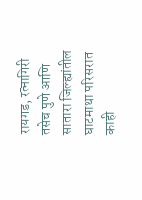रायगड, रत्नागिरी तसेच पुणे आणि सातारा जिल्ह्यांतील घाटमाथा परिसरात काही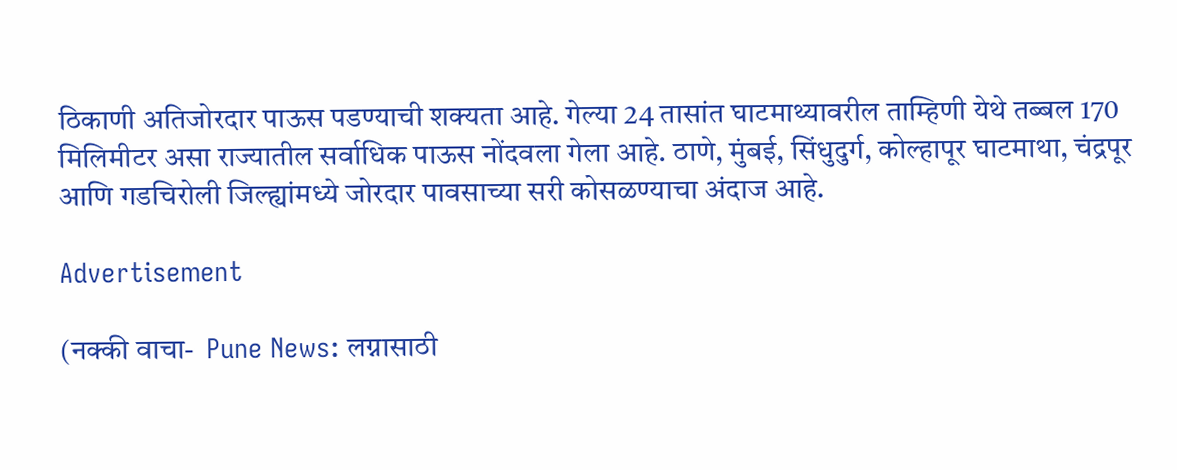ठिकाणी अतिजोरदार पाऊस पडण्याची शक्यता आहे. गेल्या 24 तासांत घाटमाथ्यावरील ताम्हिणी येथे तब्बल 170 मिलिमीटर असा राज्यातील सर्वाधिक पाऊस नोंदवला गेला आहे. ठाणे, मुंबई, सिंधुदुर्ग, कोल्हापूर घाटमाथा, चंद्रपूर आणि गडचिरोली जिल्ह्यांमध्ये जोरदार पावसाच्या सरी कोसळण्याचा अंदाज आहे.

Advertisement

(नक्की वाचा-  Pune News: लग्नासाठी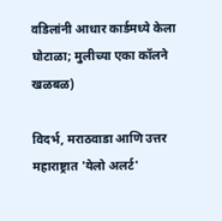वडिलांनी आधार कार्डमध्ये केला घोटाळा; मुलीच्या एका कॉलने खळबळ)

विदर्भ, मराठवाडा आणि उत्तर महाराष्ट्रात 'येलो अलर्ट'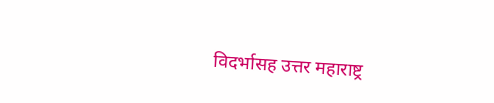विदर्भासह उत्तर महाराष्ट्र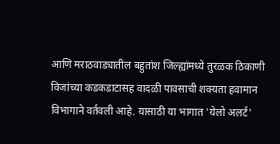आणि मराठवाड्यातील बहुतांश जिल्ह्यांमध्ये तुरळक ठिकाणी विजांच्या कडकडाटासह वादळी पावसाची शक्यता हवामान विभागाने वर्तवली आहे. यासाठी या भागात 'येलो अलर्ट'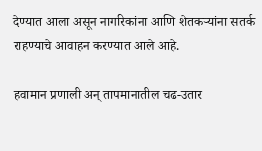देण्यात आला असून नागरिकांना आणि शेतकऱ्यांना सतर्क राहण्याचे आवाहन करण्यात आले आहे.

हवामान प्रणाली अन् तापमानातील चढ-उतार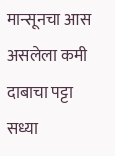मान्सूनचा आस असलेला कमी दाबाचा पट्टा सध्या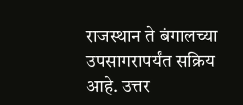राजस्थान ते बंगालच्या उपसागरापर्यंत सक्रिय आहे. उत्तर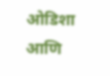ओडिशा आणि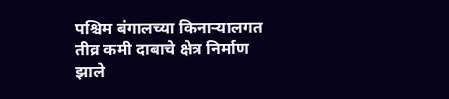पश्चिम बंगालच्या किनाऱ्यालगत तीव्र कमी दाबाचे क्षेत्र निर्माण झाले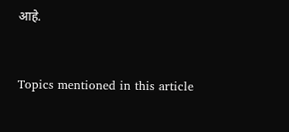आहे.



Topics mentioned in this article